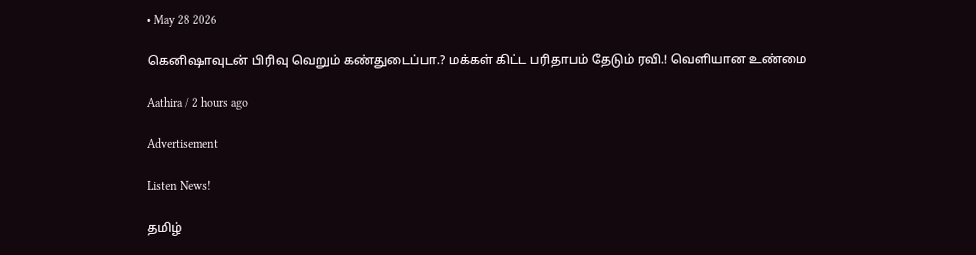• May 28 2026

கெனிஷாவுடன் பிரிவு வெறும் கண்துடைப்பா.? மக்கள் கிட்ட பரிதாபம் தேடும் ரவி.! வெளியான உண்மை

Aathira / 2 hours ago

Advertisement

Listen News!

தமிழ்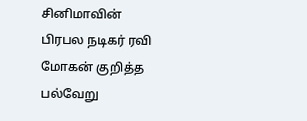சினிமாவின் பிரபல நடிகர் ரவி மோகன் குறித்த பல்வேறு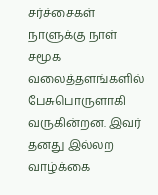சர்ச்சைகள் நாளுக்கு நாள் சமூக வலைத்தளங்களில் பேசுபொருளாகி வருகின்றன. இவர் தனது இல்லற வாழ்க்கை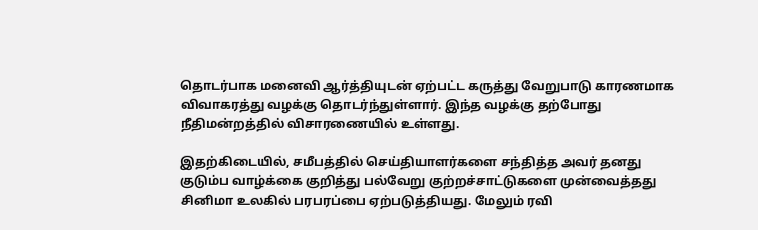தொடர்பாக மனைவி ஆர்த்தியுடன் ஏற்பட்ட கருத்து வேறுபாடு காரணமாக விவாகரத்து வழக்கு தொடர்ந்துள்ளார். இந்த வழக்கு தற்போது நீதிமன்றத்தில் விசாரணையில் உள்ளது.

இதற்கிடையில், சமீபத்தில் செய்தியாளர்களை சந்தித்த அவர் தனது குடும்ப வாழ்க்கை குறித்து பல்வேறு குற்றச்சாட்டுகளை முன்வைத்தது சினிமா உலகில் பரபரப்பை ஏற்படுத்தியது. மேலும் ரவி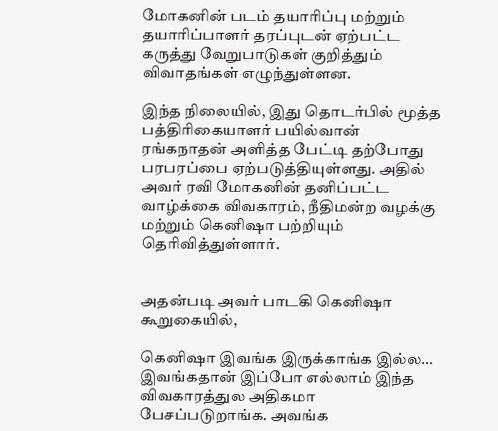மோகனின் படம் தயாரிப்பு மற்றும் தயாரிப்பாளர் தரப்புடன் ஏற்பட்ட கருத்து வேறுபாடுகள் குறித்தும் விவாதங்கள் எழுந்துள்ளன.

இந்த நிலையில், இது தொடர்பில் மூத்த பத்திரிகையாளர் பயில்வான் ரங்கநாதன் அளித்த பேட்டி தற்போது பரபரப்பை ஏற்படுத்தியுள்ளது. அதில் அவர் ரவி மோகனின் தனிப்பட்ட வாழ்க்கை விவகாரம், நீதிமன்ற வழக்கு மற்றும் கெனிஷா பற்றியும் தெரிவித்துள்ளார்.


அதன்படி அவர் பாடகி கெனிஷா கூறுகையில்,

கெனிஷா இவங்க இருக்காங்க இல்ல… இவங்கதான் இப்போ எல்லாம் இந்த விவகாரத்துல அதிகமா பேசப்படுறாங்க. அவங்க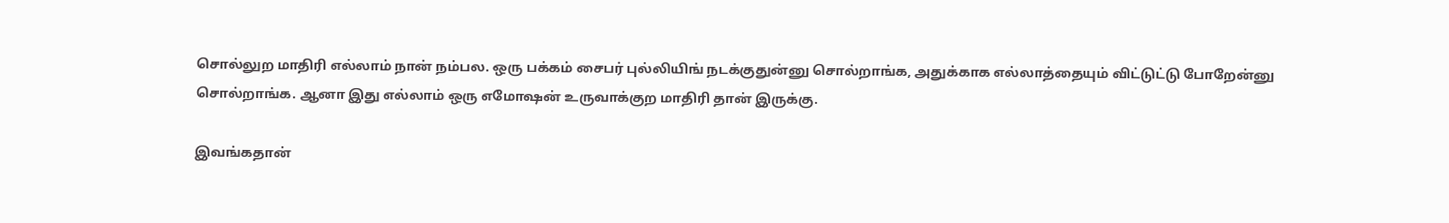சொல்லுற மாதிரி எல்லாம் நான் நம்பல. ஒரு பக்கம் சைபர் புல்லியிங் நடக்குதுன்னு சொல்றாங்க, அதுக்காக எல்லாத்தையும் விட்டுட்டு போறேன்னு சொல்றாங்க. ஆனா இது எல்லாம் ஒரு எமோஷன் உருவாக்குற மாதிரி தான் இருக்கு.

இவங்கதான்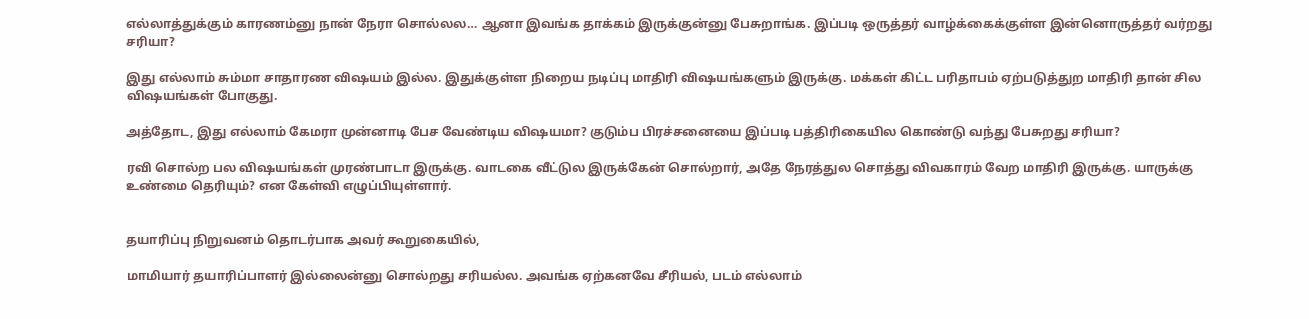எல்லாத்துக்கும் காரணம்னு நான் நேரா சொல்லல… ஆனா இவங்க தாக்கம் இருக்குன்னு பேசுறாங்க. இப்படி ஒருத்தர் வாழ்க்கைக்குள்ள இன்னொருத்தர் வர்றது சரியா?

இது எல்லாம் சும்மா சாதாரண விஷயம் இல்ல. இதுக்குள்ள நிறைய நடிப்பு மாதிரி விஷயங்களும் இருக்கு. மக்கள் கிட்ட பரிதாபம் ஏற்படுத்துற மாதிரி தான் சில விஷயங்கள் போகுது.

அத்தோட, இது எல்லாம் கேமரா முன்னாடி பேச வேண்டிய விஷயமா? குடும்ப பிரச்சனையை இப்படி பத்திரிகையில கொண்டு வந்து பேசுறது சரியா?

ரவி சொல்ற பல விஷயங்கள் முரண்பாடா இருக்கு. வாடகை வீட்டுல இருக்கேன் சொல்றார், அதே நேரத்துல சொத்து விவகாரம் வேற மாதிரி இருக்கு. யாருக்கு உண்மை தெரியும்? என கேள்வி எழுப்பியுள்ளார்.


தயாரிப்பு நிறுவனம் தொடர்பாக அவர் கூறுகையில்,

மாமியார் தயாரிப்பாளர் இல்லைன்னு சொல்றது சரியல்ல. அவங்க ஏற்கனவே சீரியல், படம் எல்லாம்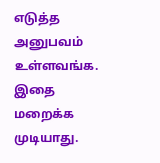எடுத்த அனுபவம் உள்ளவங்க. இதை மறைக்க முடியாது.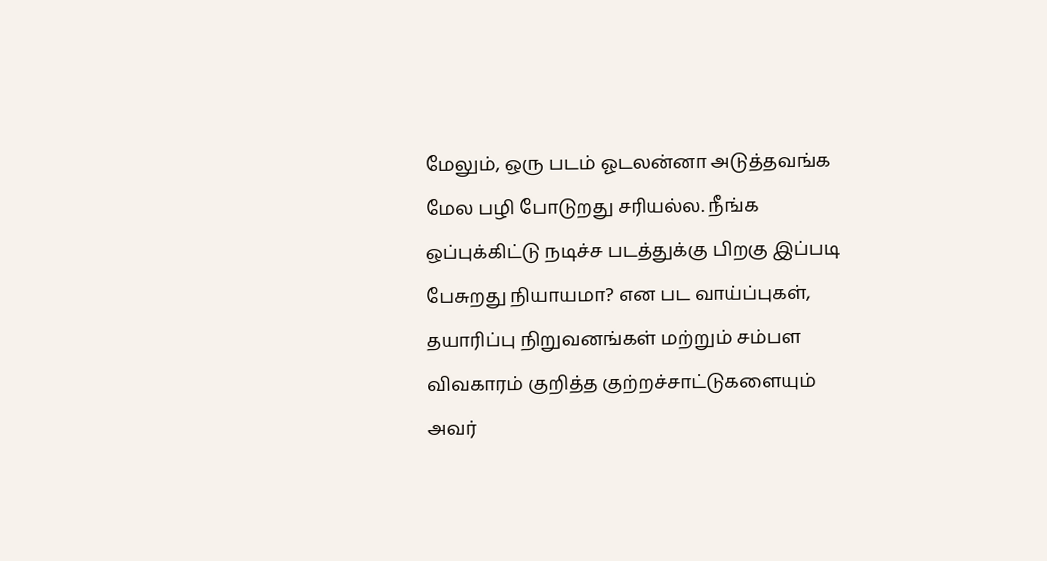மேலும், ஒரு படம் ஓடலன்னா அடுத்தவங்க மேல பழி போடுறது சரியல்ல. நீங்க ஒப்புக்கிட்டு நடிச்ச படத்துக்கு பிறகு இப்படி பேசுறது நியாயமா? என பட வாய்ப்புகள், தயாரிப்பு நிறுவனங்கள் மற்றும் சம்பள விவகாரம் குறித்த குற்றச்சாட்டுகளையும் அவர்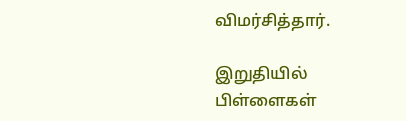விமர்சித்தார்.

இறுதியில் பிள்ளைகள்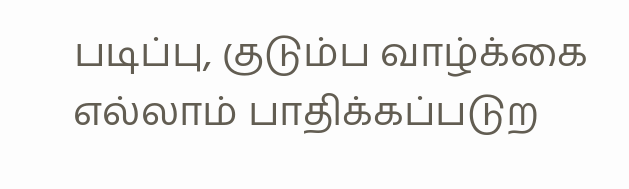படிப்பு, குடும்ப வாழ்க்கை எல்லாம் பாதிக்கப்படுற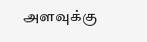அளவுக்கு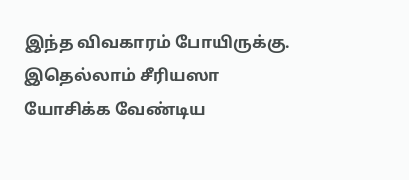இந்த விவகாரம் போயிருக்கு. இதெல்லாம் சீரியஸா யோசிக்க வேண்டிய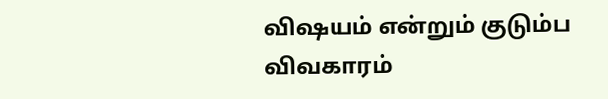விஷயம் என்றும் குடும்ப விவகாரம்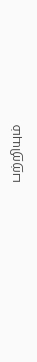பற்றியும்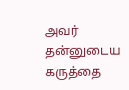அவர் தன்னுடைய கருத்தை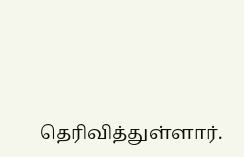தெரிவித்துள்ளார்.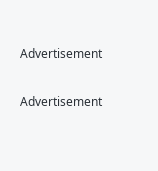Advertisement

Advertisement